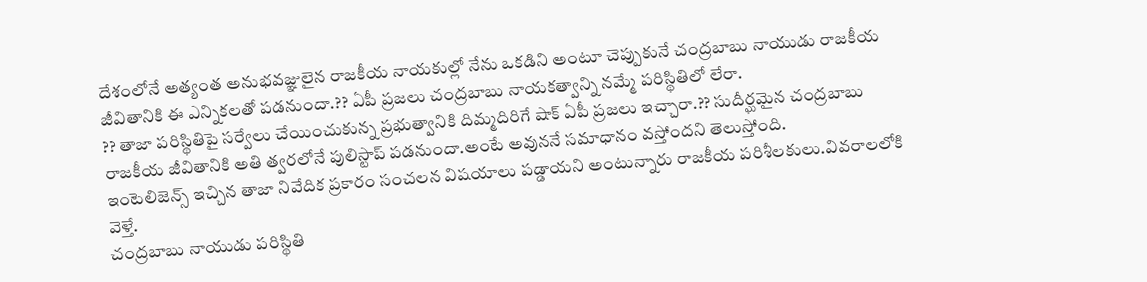దేశంలోనే అత్యంత అనుభవజ్ఞులైన రాజకీయ నాయకుల్లో నేను ఒకడిని అంటూ చెప్పుకునే చంద్రబాబు నాయుడు రాజకీయ జీవితానికి ఈ ఎన్నికలతో పడనుందా.?? ఏపీ ప్రజలు చంద్రబాబు నాయకత్వాన్ని నమ్మే పరిస్థితిలో లేరా.
?? తాజా పరిస్థితిపై సర్వేలు చేయించుకున్న ప్రభుత్వానికి దిమ్మదిరిగే షాక్ ఏపీ ప్రజలు ఇచ్చారా.?? సుదీర్ఘమైన చంద్రబాబు రాజకీయ జీవితానికి అతి త్వరలోనే పులిస్టాప్ పడనుందా.అంటే అవుననే సమాధానం వస్తోందని తెలుస్తోంది.
ఇంటెలిజెన్స్ ఇచ్చిన తాజా నివేదిక ప్రకారం సంచలన విషయాలు పడ్డాయని అంటున్నారు రాజకీయ పరిశీలకులు.వివరాలలోకి వెళ్తే.
చంద్రబాబు నాయుడు పరిస్థితి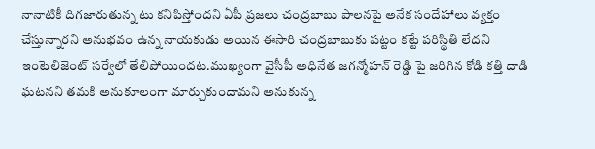నానాటికీ దిగజారుతున్న టు కనిపిస్తోందని ఏపీ ప్రజలు చంద్రబాబు పాలనపై అనేక సందేహాలు వ్యక్తం చేస్తున్నారని అనుభవం ఉన్న నాయకుడు అయిన ఈసారి చంద్రబాబుకు పట్టం కట్టే పరిస్థితి లేదని ఇంటెలిజెంట్ సర్వేలో తేలిపోయిందట.ముఖ్యంగా వైసీపీ అధినేత జగన్మోహన్ రెడ్డి పై జరిగిన కోడి కత్తి దాడి ఘటనని తమకి అనుకూలంగా మార్చుకుందామని అనుకున్న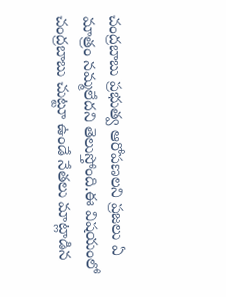చంద్రబాబు ప్రభుత్వ ఆరోపణలని ప్రజలు ఏ మాత్రం నమ్మలేదని తెలుస్తోంది.ఈ విషయంలో చంద్రబాబు చుట్టూ ఉండే నేతలు మాట్లాడిన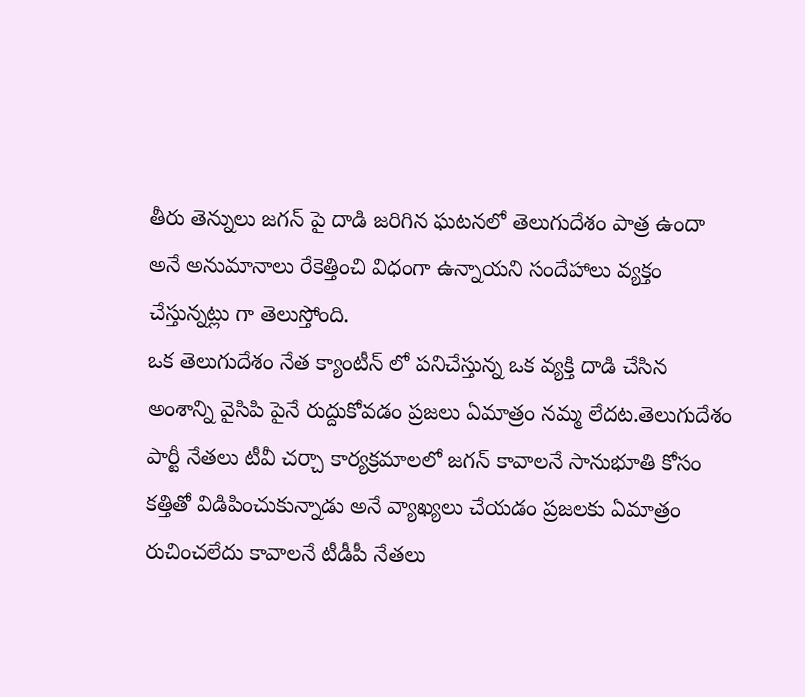తీరు తెన్నులు జగన్ పై దాడి జరిగిన ఘటనలో తెలుగుదేశం పాత్ర ఉందా అనే అనుమానాలు రేకెత్తించి విధంగా ఉన్నాయని సందేహాలు వ్యక్తం చేస్తున్నట్లు గా తెలుస్తోంది.
ఒక తెలుగుదేశం నేత క్యాంటీన్ లో పనిచేస్తున్న ఒక వ్యక్తి దాడి చేసిన అంశాన్ని వైసిపి పైనే రుద్దుకోవడం ప్రజలు ఏమాత్రం నమ్మ లేదట.తెలుగుదేశం పార్టీ నేతలు టీవీ చర్చా కార్యక్రమాలలో జగన్ కావాలనే సానుభూతి కోసం కత్తితో విడిపించుకున్నాడు అనే వ్యాఖ్యలు చేయడం ప్రజలకు ఏమాత్రం రుచించలేదు కావాలనే టీడీపీ నేతలు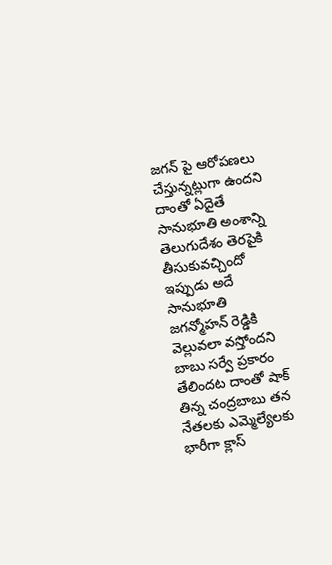జగన్ పై ఆరోపణలు చేస్తున్నట్లుగా ఉందని దాంతో ఏదైతే సానుభూతి అంశాన్ని తెలుగుదేశం తెరపైకి తీసుకువచ్చిందో ఇప్పుడు అదే సానుభూతి జగన్మోహన్ రెడ్డికి వెల్లువలా వస్తోందని బాబు సర్వే ప్రకారం తేలిందట దాంతో షాక్ తిన్న చంద్రబాబు తన నేతలకు ఎమ్మెల్యేలకు భారీగా క్లాస్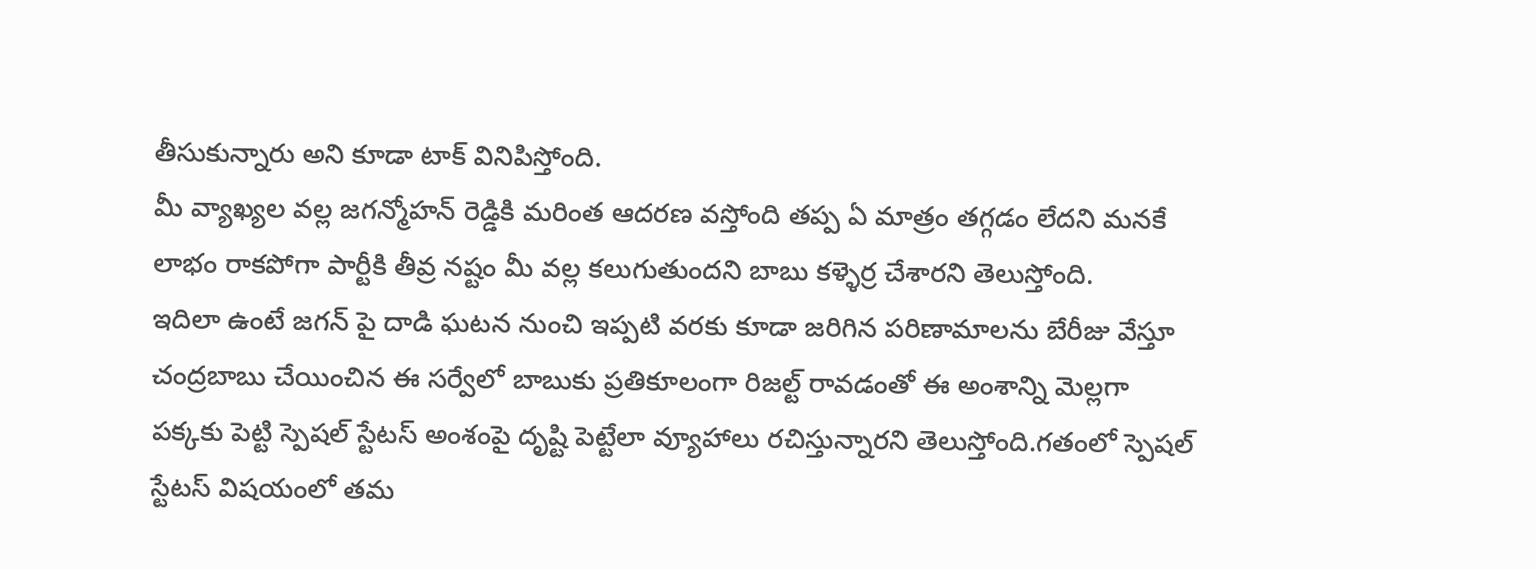తీసుకున్నారు అని కూడా టాక్ వినిపిస్తోంది.
మీ వ్యాఖ్యల వల్ల జగన్మోహన్ రెడ్డికి మరింత ఆదరణ వస్తోంది తప్ప ఏ మాత్రం తగ్గడం లేదని మనకే లాభం రాకపోగా పార్టీకి తీవ్ర నష్టం మీ వల్ల కలుగుతుందని బాబు కళ్ళెర్ర చేశారని తెలుస్తోంది.
ఇదిలా ఉంటే జగన్ పై దాడి ఘటన నుంచి ఇప్పటి వరకు కూడా జరిగిన పరిణామాలను బేరీజు వేస్తూ చంద్రబాబు చేయించిన ఈ సర్వేలో బాబుకు ప్రతికూలంగా రిజల్ట్ రావడంతో ఈ అంశాన్ని మెల్లగా పక్కకు పెట్టి స్పెషల్ స్టేటస్ అంశంపై దృష్టి పెట్టేలా వ్యూహాలు రచిస్తున్నారని తెలుస్తోంది.గతంలో స్పెషల్ స్టేటస్ విషయంలో తమ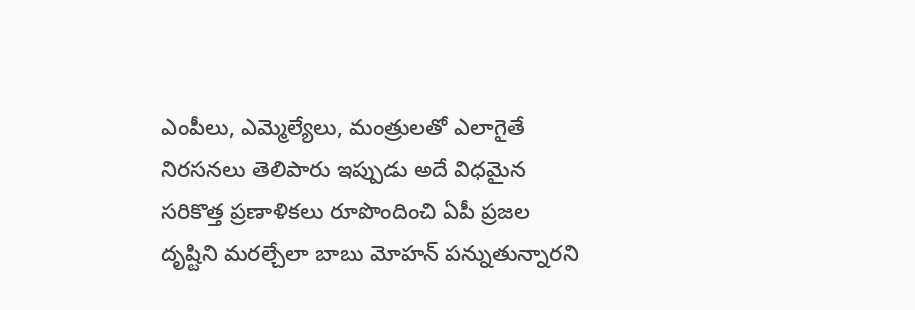ఎంపీలు, ఎమ్మెల్యేలు, మంత్రులతో ఎలాగైతే నిరసనలు తెలిపారు ఇప్పుడు అదే విధమైన సరికొత్త ప్రణాళికలు రూపొందించి ఏపీ ప్రజల దృష్టిని మరల్చేలా బాబు మోహన్ పన్నుతున్నారని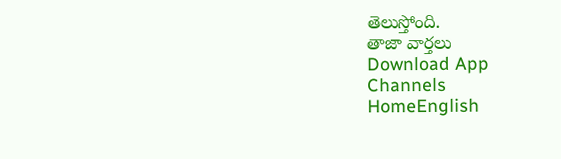తెలుస్తోంది.
తాజా వార్తలు
Download App
Channels
HomeEnglish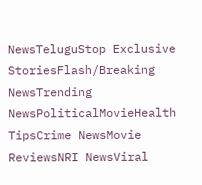NewsTeluguStop Exclusive StoriesFlash/Breaking NewsTrending NewsPoliticalMovieHealth TipsCrime NewsMovie ReviewsNRI NewsViral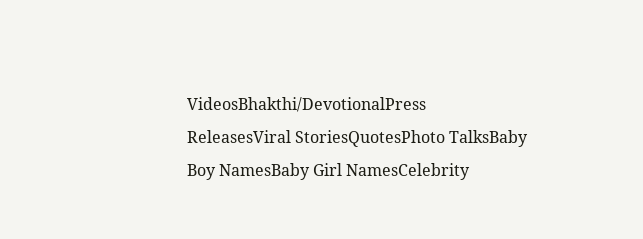VideosBhakthi/DevotionalPress ReleasesViral StoriesQuotesPhoto TalksBaby Boy NamesBaby Girl NamesCelebrity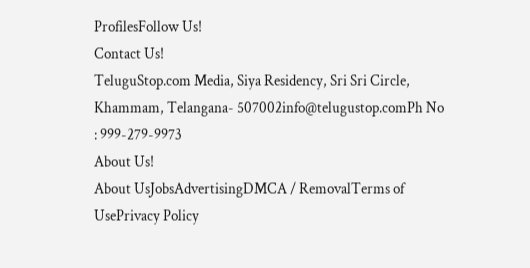ProfilesFollow Us!
Contact Us!
TeluguStop.com Media, Siya Residency, Sri Sri Circle, Khammam, Telangana- 507002info@telugustop.comPh No : 999-279-9973
About Us!
About UsJobsAdvertisingDMCA / RemovalTerms of UsePrivacy Policy